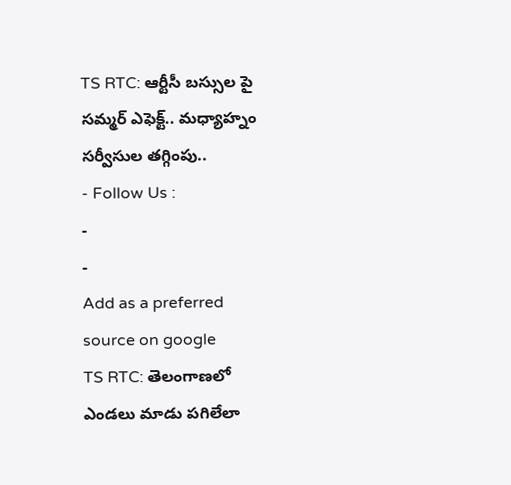TS RTC: ఆర్టీసీ బస్సుల పై సమ్మర్ ఎఫెక్ట్.. మధ్యాహ్నం సర్వీసుల తగ్గింపు..
- Follow Us :
-
-
Add as a preferred
source on google
TS RTC: తెలంగాణలో ఎండలు మాడు పగిలేలా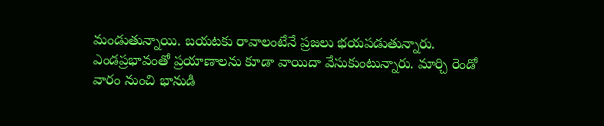మండుతున్నాయి. బయటకు రావాలంటేనే ప్రజలు భయపడుతున్నారు. ఎండప్రభావంతో ప్రయాణాలను కూడా వాయిదా వేసుకుంటున్నారు. మార్చి రెండో వారం నుంచి భానుడి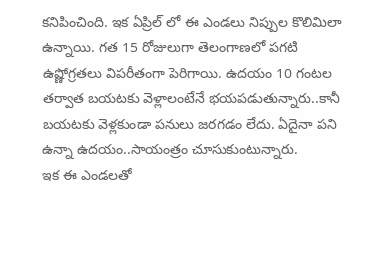కనిపించింది. ఇక ఏప్రిల్ లో ఈ ఎండలు నిప్పుల కొలిమిలా ఉన్నాయి. గత 15 రోజులుగా తెలంగాణలో పగటి ఉష్ణోగ్రతలు విపరీతంగా పెరిగాయి. ఉదయం 10 గంటల తర్వాత బయటకు వెళ్లాలంటేనే భయపడుతున్నారు..కానీ బయటకు వెళ్లకుండా పనులు జరగడం లేదు. ఏదైనా పని ఉన్నా ఉదయం..సాయంత్రం చూసుకుంటున్నారు.
ఇక ఈ ఎండలతో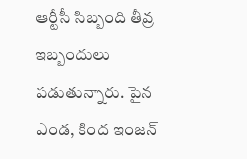ఆర్టీసీ సిబ్బంది తీవ్ర ఇబ్బందులు పడుతున్నారు. పైన ఎండ, కింద ఇంజన్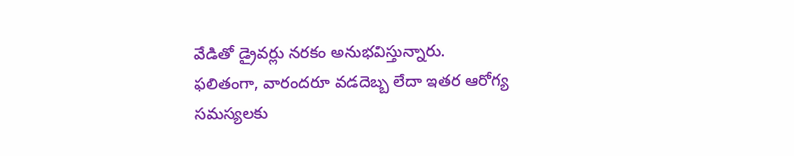వేడితో డ్రైవర్లు నరకం అనుభవిస్తున్నారు. ఫలితంగా, వారందరూ వడదెబ్బ లేదా ఇతర ఆరోగ్య సమస్యలకు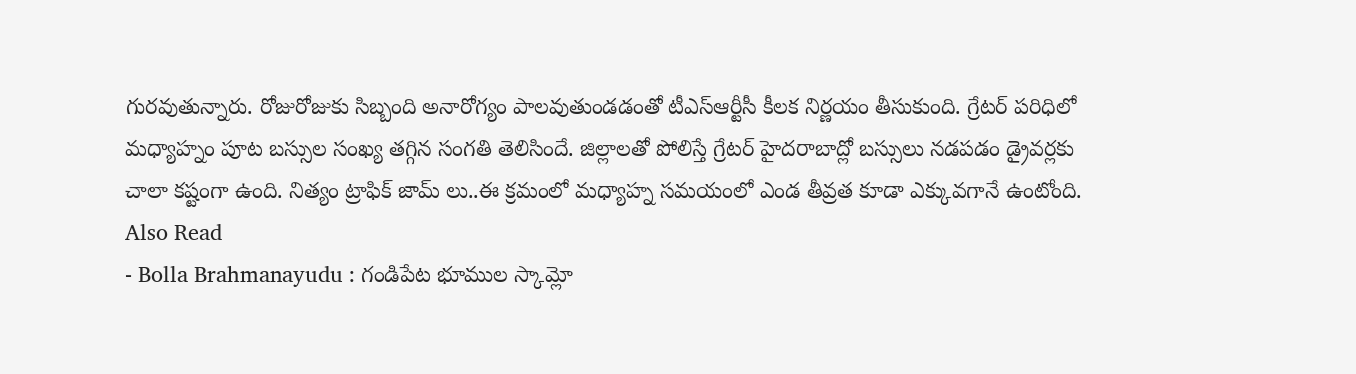గురవుతున్నారు. రోజురోజుకు సిబ్బంది అనారోగ్యం పాలవుతుండడంతో టీఎస్ఆర్టీసీ కీలక నిర్ణయం తీసుకుంది. గ్రేటర్ పరిధిలో మధ్యాహ్నం పూట బస్సుల సంఖ్య తగ్గిన సంగతి తెలిసిందే. జిల్లాలతో పోలిస్తే గ్రేటర్ హైదరాబాద్లో బస్సులు నడపడం డ్రైవర్లకు చాలా కష్టంగా ఉంది. నిత్యం ట్రాఫిక్ జామ్ లు..ఈ క్రమంలో మధ్యాహ్న సమయంలో ఎండ తీవ్రత కూడా ఎక్కువగానే ఉంటోంది.
Also Read
- Bolla Brahmanayudu : గండిపేట భూముల స్కామ్లో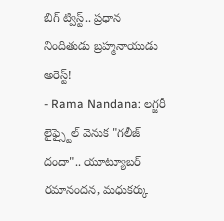బిగ్ ట్విస్ట్.. ప్రధాన నిందితుడు బ్రహ్మనాయుడు అరెస్ట్!
- Rama Nandana: లగ్జరీ లైఫ్స్టైల్ వెనుక "గలీజ్ దందా".. యూట్యూబర్ రమానందన, మధుకర్కు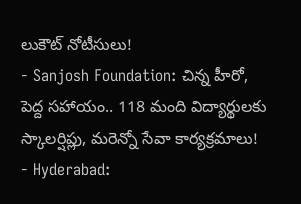లుకౌట్ నోటీసులు!
- Sanjosh Foundation: చిన్న హీరో, పెద్ద సహాయం.. 118 మంది విద్యార్థులకు స్కాలర్షిప్లు, మరెన్నో సేవా కార్యక్రమాలు!
- Hyderabad: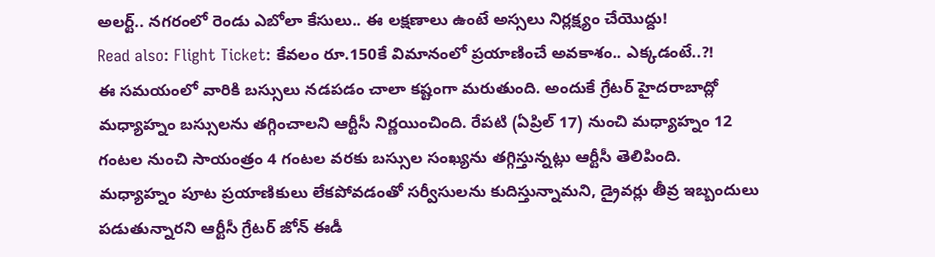అలర్ట్.. నగరంలో రెండు ఎబోలా కేసులు.. ఈ లక్షణాలు ఉంటే అస్సలు నిర్లక్ష్యం చేయొద్దు!
Read also: Flight Ticket: కేవలం రూ.150కే విమానంలో ప్రయాణించే అవకాశం.. ఎక్కడంటే..?!
ఈ సమయంలో వారికి బస్సులు నడపడం చాలా కష్టంగా మరుతుంది. అందుకే గ్రేటర్ హైదరాబాద్లో మధ్యాహ్నం బస్సులను తగ్గించాలని ఆర్టీసీ నిర్ణయించింది. రేపటి (ఏప్రిల్ 17) నుంచి మధ్యాహ్నం 12 గంటల నుంచి సాయంత్రం 4 గంటల వరకు బస్సుల సంఖ్యను తగ్గిస్తున్నట్లు ఆర్టీసీ తెలిపింది. మధ్యాహ్నం పూట ప్రయాణికులు లేకపోవడంతో సర్వీసులను కుదిస్తున్నామని, డ్రైవర్లు తీవ్ర ఇబ్బందులు పడుతున్నారని ఆర్టీసీ గ్రేటర్ జోన్ ఈడీ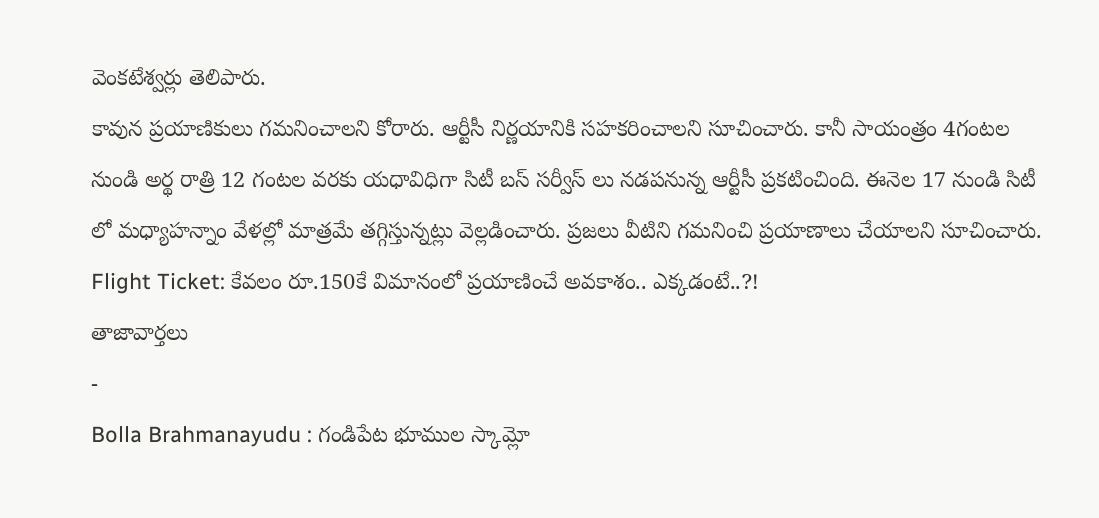వెంకటేశ్వర్లు తెలిపారు.
కావున ప్రయాణికులు గమనించాలని కోరారు. ఆర్టీసీ నిర్ణయానికి సహకరించాలని సూచించారు. కానీ సాయంత్రం 4గంటల నుండి అర్థ రాత్రి 12 గంటల వరకు యధావిధిగా సిటీ బస్ సర్వీస్ లు నడపనున్న ఆర్టీసీ ప్రకటించింది. ఈనెల 17 నుండి సిటీ లో మధ్యాహన్నాం వేళల్లో మాత్రమే తగ్గిస్తున్నట్లు వెల్లడించారు. ప్రజలు వీటిని గమనించి ప్రయాణాలు చేయాలని సూచించారు.
Flight Ticket: కేవలం రూ.150కే విమానంలో ప్రయాణించే అవకాశం.. ఎక్కడంటే..?!
తాజావార్తలు
-
Bolla Brahmanayudu : గండిపేట భూముల స్కామ్లో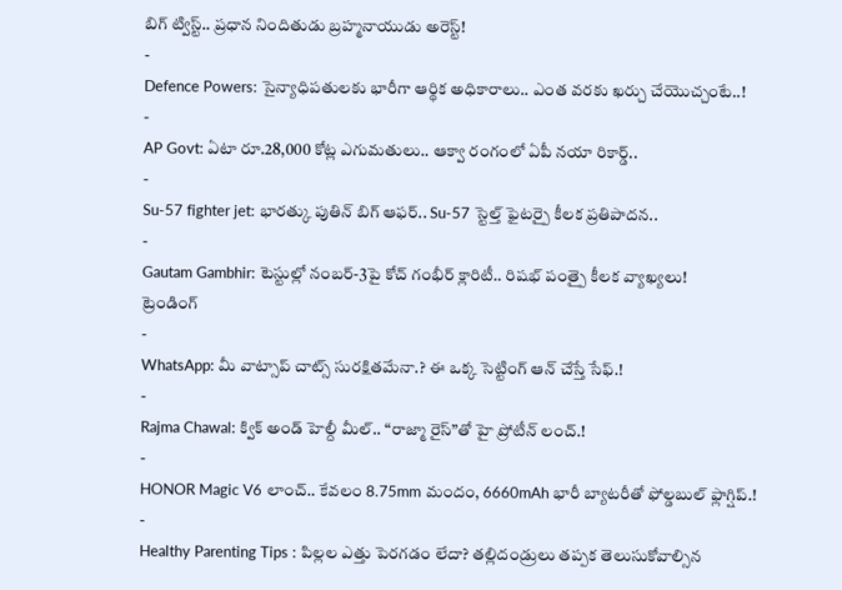బిగ్ ట్విస్ట్.. ప్రధాన నిందితుడు బ్రహ్మనాయుడు అరెస్ట్!
-
Defence Powers: సైన్యాధిపతులకు భారీగా ఆర్థిక అధికారాలు.. ఎంత వరకు ఖర్చు చేయొచ్చంటే..!
-
AP Govt: ఏటా రూ.28,000 కోట్ల ఎగుమతులు.. ఆక్వా రంగంలో ఏపీ నయా రికార్డ్..
-
Su-57 fighter jet: భారత్కు పుతిన్ బిగ్ ఆఫర్.. Su-57 స్టెల్త్ ఫైటర్పై కీలక ప్రతిపాదన..
-
Gautam Gambhir: టెస్టుల్లో నంబర్-3పై కోచ్ గంభీర్ క్లారిటీ.. రిషభ్ పంత్పై కీలక వ్యాఖ్యలు!
ట్రెండింగ్
-
WhatsApp: మీ వాట్సాప్ చాట్స్ సురక్షితమేనా.? ఈ ఒక్క సెట్టింగ్ ఆన్ చేస్తే సేఫ్.!
-
Rajma Chawal: క్విక్ అండ్ హెల్దీ మీల్.. “రాజ్మా రైస్”తో హై ప్రోటీన్ లంచ్.!
-
HONOR Magic V6 లాంచ్.. కేవలం 8.75mm మందం, 6660mAh భారీ బ్యాటరీతో ఫోల్డబుల్ ఫ్లాగ్షిప్.!
-
Healthy Parenting Tips : పిల్లల ఎత్తు పెరగడం లేదా? తల్లిదండ్రులు తప్పక తెలుసుకోవాల్సిన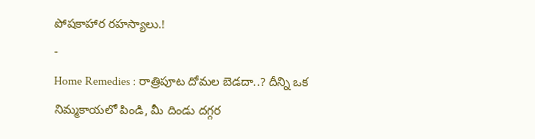పోషకాహార రహస్యాలు.!
-
Home Remedies : రాత్రిపూట దోమల బెడదా..? దీన్ని ఒక నిమ్మకాయలో పిండి, మీ దిండు దగ్గర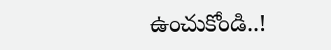ఉంచుకోండి..!